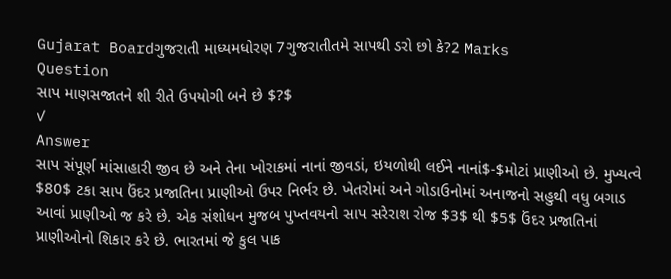Gujarat Boardગુજરાતી માધ્યમધોરણ 7ગુજરાતીતમે સાપથી ડરો છો કે?2 Marks
Question
સાપ માણસજાતને શી રીતે ઉપયોગી બને છે $?$
✓
Answer
સાપ સંપૂર્ણ માંસાહારી જીવ છે અને તેના ખોરાકમાં નાનાં જીવડાં, ઇયળોથી લઈને નાનાં$-$મોટાં પ્રાણીઓ છે. મુખ્યત્વે $80$ ટકા સાપ ઉંદર પ્રજાતિના પ્રાણીઓ ઉપર નિર્ભર છે. ખેતરોમાં અને ગોડાઉનોમાં અનાજનો સહુથી વધુ બગાડ આવાં પ્રાણીઓ જ કરે છે. એક સંશોધન મુજબ પુખ્તવયનો સાપ સરેરાશ રોજ $3$ થી $5$ ઉંદર પ્રજાતિનાં પ્રાણીઓનો શિકાર કરે છે. ભારતમાં જે કુલ પાક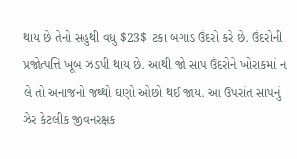થાય છે તેનો સહુથી વધુ $23$ ટકા બગાડ ઉંદરો કરે છે. ઉંદરોની પ્રજોત્પત્તિ ખૂબ ઝડપી થાય છે. આથી જો સાપ ઉંદરોને ખોરાકમાં ન લે તો અનાજનો જથ્થો ઘણો ઓછો થઈ જાય. આ ઉપરાંત સાપનું ઝેર કેટલીક જીવનરક્ષક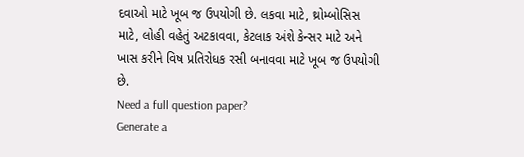દવાઓ માટે ખૂબ જ ઉપયોગી છે. લકવા માટે, થ્રોમ્બોસિસ માટે, લોહી વહેતું અટકાવવા, કેટલાક અંશે કેન્સર માટે અને ખાસ કરીને વિષ પ્રતિરોધક રસી બનાવવા માટે ખૂબ જ ઉપયોગી છે.
Need a full question paper?
Generate a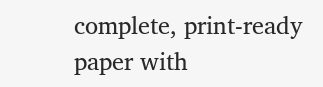complete, print-ready paper with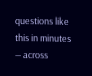questions like this in minutes — across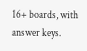16+ boards, with answer keys.